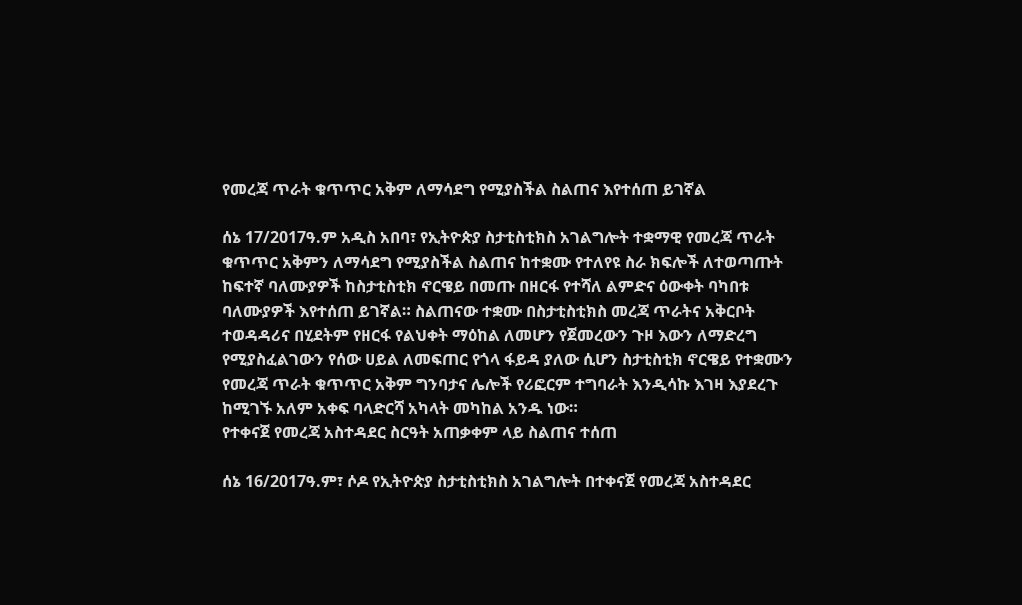የመረጃ ጥራት ቁጥጥር አቅም ለማሳደግ የሚያስችል ስልጠና እየተሰጠ ይገኛል

ሰኔ 17/2017ዓ.ም አዲስ አበባ፣ የኢትዮጵያ ስታቲስቲክስ አገልግሎት ተቋማዊ የመረጃ ጥራት ቁጥጥር አቅምን ለማሳደግ የሚያስችል ስልጠና ከተቋሙ የተለየዩ ስራ ክፍሎች ለተወጣጡት ከፍተኛ ባለሙያዎች ከስታቲስቲክ ኖርዌይ በመጡ በዘርፋ የተሻለ ልምድና ዕውቀት ባካበቱ ባለሙያዎች እየተሰጠ ይገኛል። ስልጠናው ተቋሙ በስታቲስቲክስ መረጃ ጥራትና አቅርቦት ተወዳዳሪና በሂደትም የዘርፋ የልህቀት ማዕከል ለመሆን የጀመረውን ጉዞ እውን ለማድረግ የሚያስፈልገውን የሰው ሀይል ለመፍጠር የጎላ ፋይዳ ያለው ሲሆን ስታቲስቲክ ኖርዌይ የተቋሙን የመረጃ ጥራት ቁጥጥር አቅም ግንባታና ሌሎች የሪፎርም ተግባራት እንዲሳኩ እገዛ እያደረጉ ከሚገኙ አለም አቀፍ ባላድርሻ አካላት መካከል አንዱ ነው።
የተቀናጀ የመረጃ አስተዳደር ስርዓት አጠቃቀም ላይ ስልጠና ተሰጠ

ሰኔ 16/2017ዓ.ም፣ ሶዶ የኢትዮጵያ ስታቲስቲክስ አገልግሎት በተቀናጀ የመረጃ አስተዳደር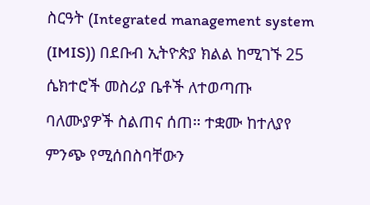ስርዓት (Integrated management system (IMIS)) በደቡብ ኢትዮጵያ ክልል ከሚገኙ 25 ሴክተሮች መስሪያ ቤቶች ለተወጣጡ ባለሙያዎች ስልጠና ሰጠ። ተቋሙ ከተለያየ ምንጭ የሚሰበስባቸውን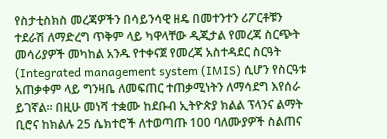የስታቲስክስ መረጃዎችን በሳይንሳዊ ዘዴ በመተንተን ሪፖርቶቹን ተደራሽ ለማድረግ ጥቅም ላይ ካዋላቸው ዲጂታል የመረጃ ስርጭት መሳሪያዎች መካከል አንዱ የተቀናጀ የመረጃ አስተዳደር ስርዓት (Integrated management system (IMIS) ሲሆን የስርዓቱ አጠቃቀም ላይ ግንዛቤ ለመፍጠር ተጠቃሚነትን ለማሳደግ እየሰራ ይገኛል። በዚሁ መነሻ ተቋሙ ከደቡብ ኢትዮጵያ ክልል ፕላንና ልማት ቢሮና ከክልሉ 25 ሴክተሮች ለተወጣጡ 100 ባለሙያዎች ስልጠና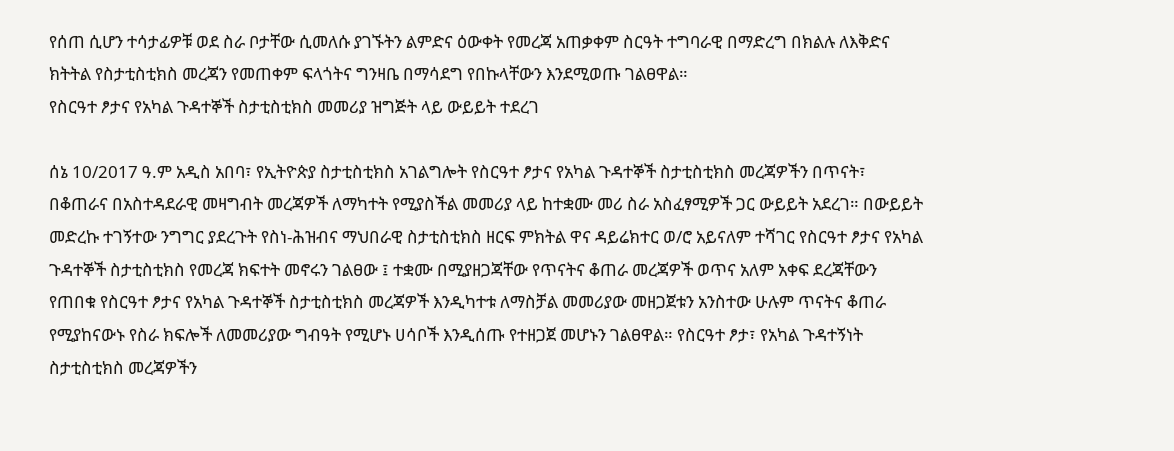የሰጠ ሲሆን ተሳታፊዎቹ ወደ ስራ ቦታቸው ሲመለሱ ያገኙትን ልምድና ዕውቀት የመረጃ አጠቃቀም ስርዓት ተግባራዊ በማድረግ በክልሉ ለእቅድና ክትትል የስታቲስቲክስ መረጃን የመጠቀም ፍላጎትና ግንዛቤ በማሳደግ የበኩላቸውን እንደሚወጡ ገልፀዋል።
የስርዓተ ፆታና የአካል ጉዳተኞች ስታቲስቲክስ መመሪያ ዝግጅት ላይ ውይይት ተደረገ

ሰኔ 10/2017 ዓ.ም አዲስ አበባ፣ የኢትዮጵያ ስታቲስቲክስ አገልግሎት የስርዓተ ፆታና የአካል ጉዳተኞች ስታቲስቲክስ መረጃዎችን በጥናት፣ በቆጠራና በአስተዳደራዊ መዛግብት መረጃዎች ለማካተት የሚያስችል መመሪያ ላይ ከተቋሙ መሪ ስራ አስፈፃሚዎች ጋር ውይይት አደረገ። በውይይት መድረኩ ተገኝተው ንግግር ያደረጉት የስነ-ሕዝብና ማህበራዊ ስታቲስቲክስ ዘርፍ ምክትል ዋና ዳይሬክተር ወ/ሮ አይናለም ተሻገር የስርዓተ ፆታና የአካል ጉዳተኞች ስታቲስቲክስ የመረጃ ክፍተት መኖሩን ገልፀው ፤ ተቋሙ በሚያዘጋጃቸው የጥናትና ቆጠራ መረጃዎች ወጥና አለም አቀፍ ደረጃቸውን የጠበቁ የስርዓተ ፆታና የአካል ጉዳተኞች ስታቲስቲክስ መረጃዎች እንዲካተቱ ለማስቻል መመሪያው መዘጋጀቱን አንስተው ሁሉም ጥናትና ቆጠራ የሚያከናውኑ የስራ ክፍሎች ለመመሪያው ግብዓት የሚሆኑ ሀሳቦች እንዲሰጡ የተዘጋጀ መሆኑን ገልፀዋል። የስርዓተ ፆታ፣ የአካል ጉዳተኝነት ስታቲስቲክስ መረጃዎችን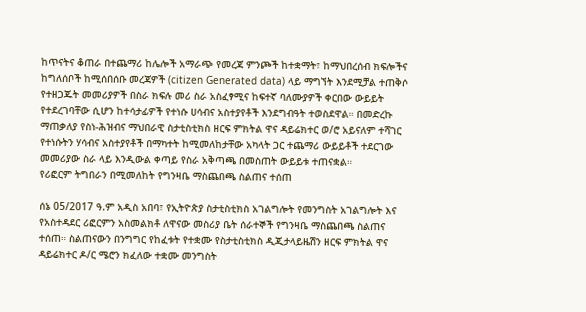ከጥናትና ቆጠራ በተጨማሪ ከሌሎች አማራጭ የመረጃ ምንጮች ከተቋማት፣ ከማህበረሰብ ክፍሎችና ከግለሰቦች ከሚሰበሰቡ መረጃዎች (citizen Generated data) ላይ ማግኘት እንደሚቻል ተጠቅሶ የተዘጋጁት መመሪያዎች በስራ ክፍሉ መሪ ስራ አስፈፃሚና ከፍተኛ ባለሙያዎች ቀርበው ውይይት የተደረገባቸው ሲሆን ከተሳታፊዎች የተነሱ ሀሳብና አስተያየቶች እንደግብዓት ተወስደዋል። በመድረኩ ማጠቃለያ የስነ-ሕዝብና ማህበራዊ ስታቲስቲክስ ዘርፍ ምክትል ዋና ዳይሬክተር ወ/ሮ አይናለም ተሻገር የተነሱትን ሃሳብና አስተያየቶች በማካተት ከሚመለከታቸው አካላት ጋር ተጨማሪ ውይይቶች ተደርገው መመሪያው ስራ ላይ እንዲውል ቀጣይ የስራ አቅጣጫ በመስጠት ውይይቱ ተጠናቋል።
የሪፎርም ትግበራን በሚመለከት የግንዛቤ ማስጨበጫ ስልጠና ተሰጠ

ሰኔ 05/2017 ዓ.ም አዲስ አበባ፣ የኢትዮጵያ ስታቲስቲክስ አገልግሎት የመንግስት አገልግሎት እና የአስተዳደር ሪፎርምን አስመልክቶ ለዋናው መስሪያ ቤት ሰራተኞች የግንዛቤ ማስጨበጫ ስልጠና ተሰጠ። ስልጠናውን በንግግር የከፈቱት የተቋሙ የስታቲስቲክስ ዲጂታላይዜሽን ዘርፍ ምክትል ዋና ዳይሬክተር ዶ/ር ሜሮን ክፈለው ተቋሙ መንግስት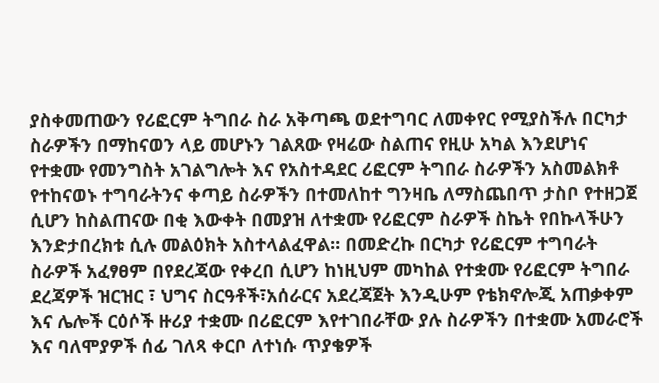ያስቀመጠውን የሪፎርም ትግበራ ስራ አቅጣጫ ወደተግባር ለመቀየር የሚያስችሉ በርካታ ስራዎችን በማከናወን ላይ መሆኑን ገልጸው የዛሬው ስልጠና የዚሁ አካል እንደሆነና የተቋሙ የመንግስት አገልግሎት እና የአስተዳደር ሪፎርም ትግበራ ስራዎችን አስመልክቶ የተከናወኑ ተግባራትንና ቀጣይ ስራዎችን በተመለከተ ግንዛቤ ለማስጨበጥ ታስቦ የተዘጋጀ ሲሆን ከስልጠናው በቂ እውቀት በመያዝ ለተቋሙ የሪፎርም ስራዎች ስኬት የበኩላችሁን እንድታበረክቱ ሲሉ መልዕክት አስተላልፈዋል። በመድረኩ በርካታ የሪፎርም ተግባራት ስራዎች አፈፃፀም በየደረጃው የቀረበ ሲሆን ከነዚህም መካከል የተቋሙ የሪፎርም ትግበራ ደረጃዎች ዝርዝር ፣ ህግና ስርዓቶች፣አሰራርና አደረጃጀት እንዲሁም የቴክኖሎጂ አጠቃቀም እና ሌሎች ርዕሶች ዙሪያ ተቋሙ በሪፎርም እየተገበራቸው ያሉ ስራዎችን በተቋሙ አመራሮች እና ባለሞያዎች ሰፊ ገለጻ ቀርቦ ለተነሱ ጥያቄዎች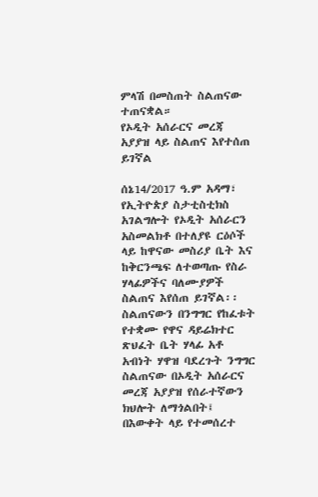ምላሽ በመስጠት ስልጠናው ተጠናቋል።
የኦዲት አሰራርና መረጃ አያያዝ ላይ ስልጠና እየተሰጠ ይገኛል

ሰኔ14/2017 ዓ.ም አዳማ፣ የኢትዮጵያ ስታቲስቲክስ አገልግሎት የኦዲት አሰራርን አስመልክቶ በተለያዩ ርዕሶች ላይ ከዋናው መስሪያ ቤት እና ከቅርንጫፍ ለተወጣጡ የስራ ሃላፊዎችና ባለሙያዎች ስልጠና እየሰጠ ይገኛል፡፡ ስልጠናውን በንግግር የከፈቱት የተቋሙ የዋና ዳይሬክተር ጽህፈት ቤት ሃላፊ አቶ አብነት ሃዋዝ ባደረጉት ንግግር ስልጠናው በኦዲት አሰራርና መረጃ አያያዝ የሰራተኛውን ክህሎት ለማጎልበት፤ በእውቀት ላይ የተመሰረተ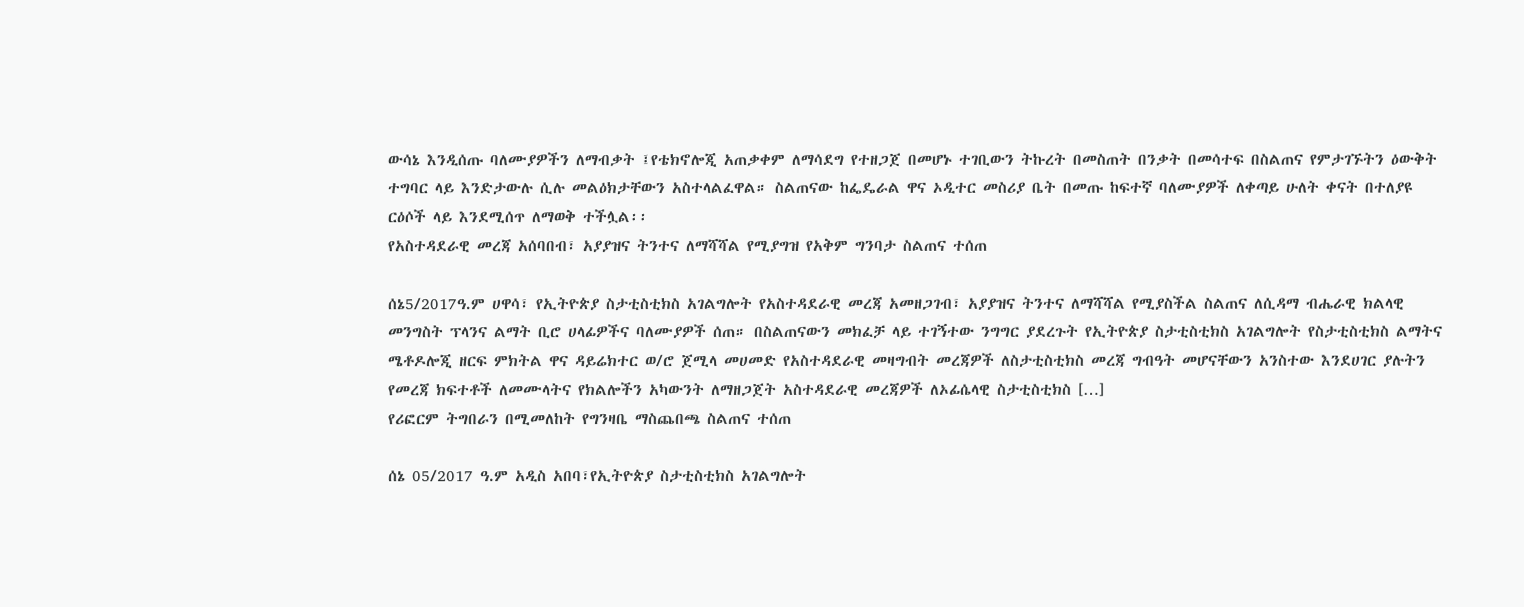ውሳኔ እንዲሰጡ ባለሙያዎችን ለማብቃት ፤የቴክኖሎጂ አጠቃቀም ለማሳደግ የተዘጋጀ በመሆኑ ተገቢውን ትኩረት በመስጠት በንቃት በመሳተፍ በስልጠና የምታገኙትን ዕውቅት ተግባር ላይ እንድታውሉ ሲሉ መልዕክታቸውን አስተላልፈዋል። ስልጠናው ከፌዴራል ዋና ኦዲተር መስሪያ ቤት በመጡ ከፍተኛ ባለሙያዎች ለቀጣይ ሁለት ቀናት በተለያዩ ርዕሶች ላይ እንደሚሰጥ ለማወቅ ተችሏል፡፡
የአስተዳደራዊ መረጃ አሰባበብ፣ አያያዝና ትንተና ለማሻሻል የሚያግዝ የአቅም ግንባታ ስልጠና ተሰጠ

ሰኔ5/2017ዓ.ም ሀዋሳ፣ የኢትዮጵያ ስታቲስቲክስ አገልግሎት የአስተዳደራዊ መረጃ አመዘጋገብ፣ አያያዝና ትንተና ለማሻሻል የሚያስችል ስልጠና ለሲዳማ ብሔራዊ ክልላዊ መንግስት ፕላንና ልማት ቢሮ ሀላፊዎችና ባለሙያዎች ሰጠ። በስልጠናውን መክፈቻ ላይ ተገኝተው ንግግር ያደረጉት የኢትዮጵያ ስታቲስቲክስ አገልግሎት የስታቲስቲክስ ልማትና ሜቶዶሎጂ ዘርፍ ምክትል ዋና ዳይሬክተር ወ/ሮ ጀሚላ መሀመድ የአስተዳደራዊ መዛግብት መረጃዎች ለስታቲስቲክስ መረጃ ግብዓት መሆናቸውን አንስተው እንደሀገር ያሉትን የመረጃ ክፍተቶች ለመሙላትና የክልሎችን አካውንት ለማዘጋጀት አስተዳደራዊ መረጃዎች ለኦፊሴላዊ ስታቲስቲክስ […]
የሪፎርም ትግበራን በሚመለከት የግንዛቤ ማስጨበጫ ስልጠና ተሰጠ

ሰኔ 05/2017 ዓ.ም አዲስ አበባ፣የኢትዮጵያ ስታቲስቲክስ አገልግሎት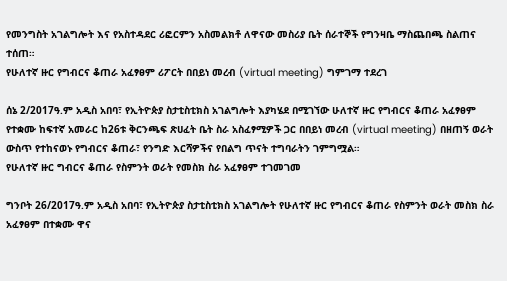የመንግስት አገልግሎት እና የአስተዳደር ሪፎርምን አስመልክቶ ለዋናው መስሪያ ቤት ሰራተኞች የግንዛቤ ማስጨበጫ ስልጠና ተሰጠ።
የሁለተኛ ዙር የግብርና ቆጠራ አፈፃፀም ሪፖርት በበይነ መረብ (virtual meeting) ግምገማ ተደረገ

ሰኔ 2/2017ዓ.ም አዲስ አበባ፣ የኢትዮጵያ ስታቲስቲክስ አገልግሎት እያካሄደ በሚገኘው ሁለተኛ ዙር የግብርና ቆጠራ አፈፃፀም የተቋሙ ከፍተኛ አመራር ከ26ቱ ቅርንጫፍ ጽሀፈት ቤት ስራ አስፈፃሚዎች ጋር በበይነ መረብ (virtual meeting) በዘጠኝ ወራት ውስጥ የተከናወኑ የግብርና ቆጠራ፣ የንግድ እርሻዎችና የበልግ ጥናት ተግባራትን ገምግሟል።
የሁለተኛ ዙር ግብርና ቆጠራ የስምንት ወራት የመስክ ስራ አፈፃፀም ተገመገመ

ግንቦት 26/2017ዓ.ም አዲስ አበባ፣ የኢትዮጵያ ስታቲስቲክስ አገልግሎት የሁለተኛ ዙር የግብርና ቆጠራ የስምንት ወራት መስክ ስራ አፈፃፀም በተቋሙ ዋና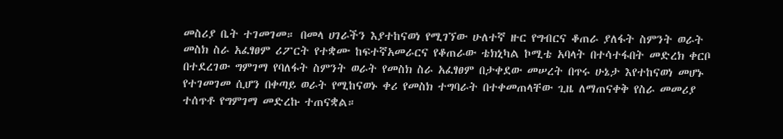መስሪያ ቤት ተገመገመ። በመላ ሀገራችን እያተከናወነ የሚገኘው ሁለተኛ ዙር የግብርና ቆጠራ ያለፋት ስምንት ወራት መስክ ስራ አፈፃፀም ሪፖርት የተቋሙ ከፍተኛአመራርና የቆጠራው ቴክኒካል ኮሚቴ አባላት በተሳተፋበት መድረክ ቀርቦ በተደረገው ግምገማ የባለፋት ስምንት ወራት የመስክ ስራ አፈፃፀም በታቀደው መሠረት በጥሩ ሁኔታ እየተከናወነ መሆኑ የተገመገመ ሲሆን በቀጣይ ወራት የሚከናወኑ ቀሪ የመስክ ተግባራት በተቀመጠላቸው ጊዜ ለማጠናቀቅ የስራ መመሪያ ተሰጥቶ የግምገማ መድረኩ ተጠናቋል።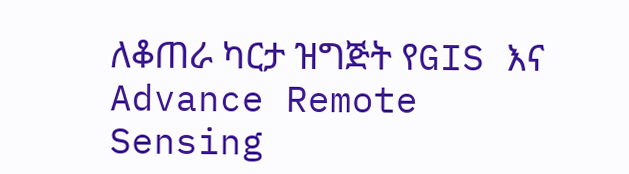ለቆጠራ ካርታ ዝግጅት የGIS እና Advance Remote Sensing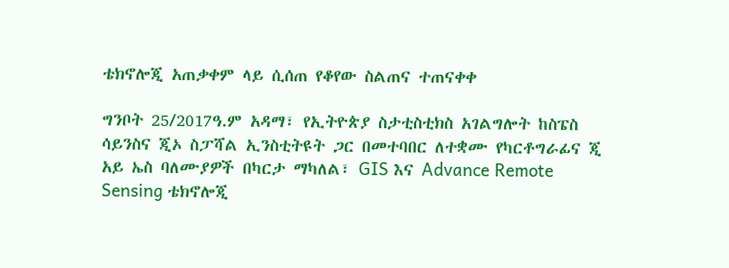ቴክኖሎጂ አጠቃቀም ላይ ሲሰጠ የቆየው ስልጠና ተጠናቀቀ

ግንቦት 25/2017ዓ.ም አዳማ፣ የኢትዮጵያ ስታቲስቲክስ አገልግሎት ከስፔስ ሳይንስና ጂኦ ስፓሻል ኢንስቲትዩት ጋር በመተባበር ለተቋሙ የካርቶግራፊና ጂ አይ ኤስ ባለሙያዎች በካርታ ማካለል፣ GIS እና Advance Remote Sensing ቴክኖሎጂ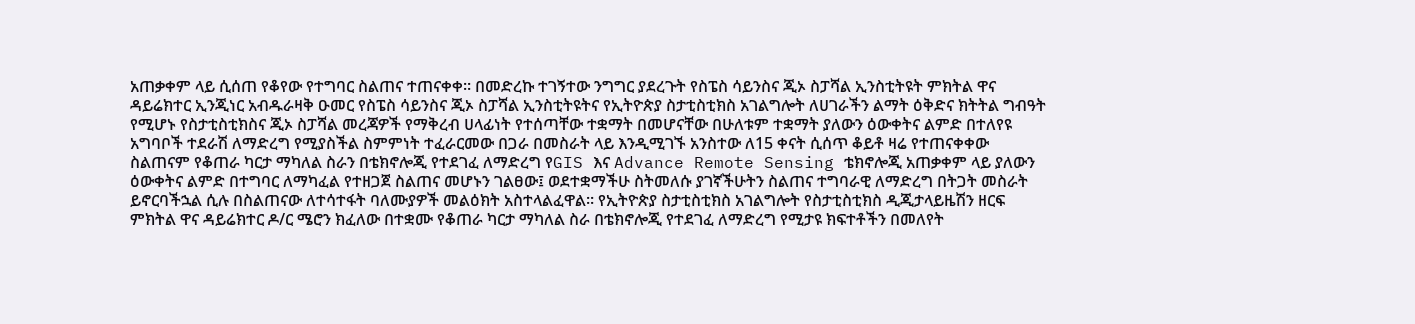አጠቃቀም ላይ ሲሰጠ የቆየው የተግባር ስልጠና ተጠናቀቀ። በመድረኩ ተገኝተው ንግግር ያደረጉት የስፔስ ሳይንስና ጂኦ ስፓሻል ኢንስቲትዩት ምክትል ዋና ዳይሬክተር ኢንጂነር አብዱራዛቅ ዑመር የስፔስ ሳይንስና ጂኦ ስፓሻል ኢንስቲትዩትና የኢትዮጵያ ስታቲስቲክስ አገልግሎት ለሀገራችን ልማት ዕቅድና ክትትል ግብዓት የሚሆኑ የስታቲስቲክስና ጂኦ ስፓሻል መረጃዎች የማቅረብ ሀላፊነት የተሰጣቸው ተቋማት በመሆናቸው በሁለቱም ተቋማት ያለውን ዕውቀትና ልምድ በተለየዩ አግባቦች ተደራሽ ለማድረግ የሚያስችል ስምምነት ተፈራርመው በጋራ በመስራት ላይ እንዲሚገኙ አንስተው ለ15 ቀናት ሲሰጥ ቆይቶ ዛሬ የተጠናቀቀው ስልጠናም የቆጠራ ካርታ ማካለል ስራን በቴክኖሎጂ የተደገፈ ለማድረግ የGIS እና Advance Remote Sensing ቴክኖሎጂ አጠቃቀም ላይ ያለውን ዕውቀትና ልምድ በተግባር ለማካፈል የተዘጋጀ ስልጠና መሆኑን ገልፀው፤ ወደተቋማችሁ ስትመለሱ ያገኛችሁትን ስልጠና ተግባራዊ ለማድረግ በትጋት መስራት ይኖርባችኋል ሲሉ በስልጠናው ለተሳተፋት ባለሙያዎች መልዕክት አስተላልፈዋል። የኢትዮጵያ ስታቲስቲክስ አገልግሎት የስታቲስቲክስ ዲጂታላይዜሽን ዘርፍ ምክትል ዋና ዳይሬክተር ዶ/ር ሜሮን ክፈለው በተቋሙ የቆጠራ ካርታ ማካለል ስራ በቴክኖሎጂ የተደገፈ ለማድረግ የሚታዩ ክፍተቶችን በመለየት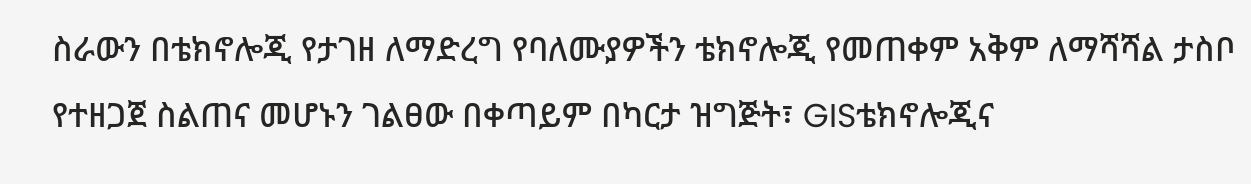ስራውን በቴክኖሎጂ የታገዘ ለማድረግ የባለሙያዎችን ቴክኖሎጂ የመጠቀም አቅም ለማሻሻል ታስቦ የተዘጋጀ ስልጠና መሆኑን ገልፀው በቀጣይም በካርታ ዝግጅት፣ GISቴክኖሎጂና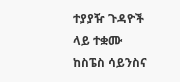ተያያዥ ጉዳዮች ላይ ተቋሙ ከስፔስ ሳይንስና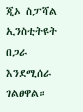ጂኦ ስፓሻል ኢንስቲትዩት በጋራ እንደሚሰራ ገልፀዋል።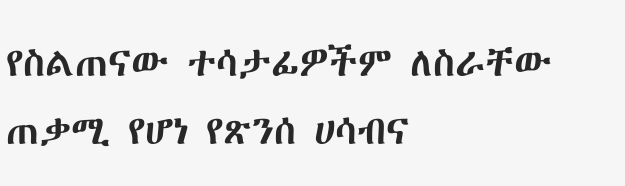የስልጠናው ተሳታፊዎችም ለስራቸው ጠቃሚ የሆነ የጽንሰ ሀሳብና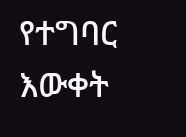የተግባር እውቀት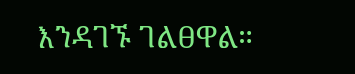እንዳገኙ ገልፀዋል።